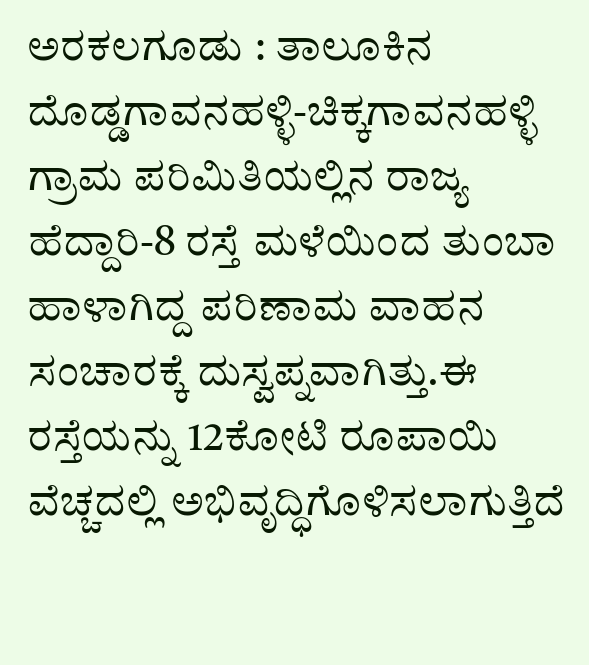ಅರಕಲಗೂಡು : ತಾಲೂಕಿನ ದೊಡ್ಡಗಾವನಹಳ್ಳಿ-ಚಿಕ್ಕಗಾವನಹಳ್ಳಿ ಗ್ರಾಮ ಪರಿಮಿತಿಯಲ್ಲಿನ ರಾಜ್ಯ ಹೆದ್ದಾರಿ-8 ರಸ್ತೆ ಮಳೆಯಿಂದ ತುಂಬಾ ಹಾಳಾಗಿದ್ದ ಪರಿಣಾಮ ವಾಹನ ಸಂಚಾರಕ್ಕೆ ದುಸ್ವಪ್ನವಾಗಿತ್ತು.ಈ ರಸ್ತೆಯನ್ನು 12ಕೋಟಿ ರೂಪಾಯಿ ವೆಚ್ಚದಲ್ಲಿ ಅಭಿವೃದ್ಧಿಗೊಳಿಸಲಾಗುತ್ತಿದೆ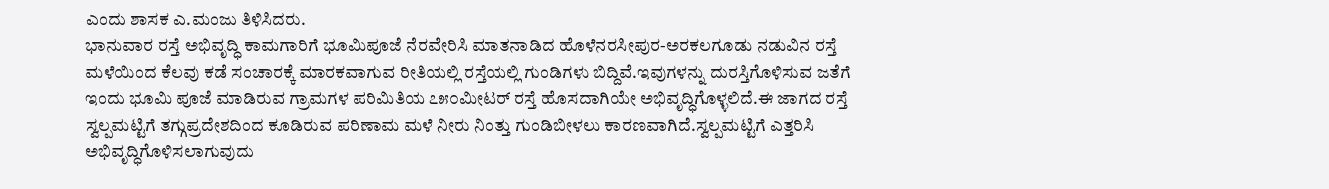ಎಂದು ಶಾಸಕ ಎ.ಮಂಜು ತಿಳಿಸಿದರು.
ಭಾನುವಾರ ರಸ್ತೆ ಅಭಿವೃದ್ಧಿ ಕಾಮಗಾರಿಗೆ ಭೂಮಿಪೂಜೆ ನೆರವೇರಿಸಿ ಮಾತನಾಡಿದ ಹೊಳೆನರಸೀಪುರ-ಅರಕಲಗೂಡು ನಡುವಿನ ರಸ್ತೆ ಮಳೆಯಿಂದ ಕೆಲವು ಕಡೆ ಸಂಚಾರಕ್ಕೆ ಮಾರಕವಾಗುವ ರೀತಿಯಲ್ಲಿ ರಸ್ತೆಯಲ್ಲಿ ಗುಂಡಿಗಳು ಬಿದ್ದಿವೆ.ಇವುಗಳನ್ನು ದುರಸ್ತಿಗೊಳಿಸುವ ಜತೆಗೆ ಇಂದು ಭೂಮಿ ಪೂಜೆ ಮಾಡಿರುವ ಗ್ರಾಮಗಳ ಪರಿಮಿತಿಯ ೭೫೦ಮೀಟರ್ ರಸ್ತೆ ಹೊಸದಾಗಿಯೇ ಅಭಿವೃದ್ಧಿಗೊಳ್ಳಲಿದೆ.ಈ ಜಾಗದ ರಸ್ತೆ ಸ್ವಲ್ಪಮಟ್ಟಿಗೆ ತಗ್ಗುಪ್ರದೇಶದಿಂದ ಕೂಡಿರುವ ಪರಿಣಾಮ ಮಳೆ ನೀರು ನಿಂತ್ತು ಗುಂಡಿಬೀಳಲು ಕಾರಣವಾಗಿದೆ.ಸ್ವಲ್ಪಮಟ್ಟಿಗೆ ಎತ್ತರಿಸಿ ಅಭಿವೃದ್ಧಿಗೊಳಿಸಲಾಗುವುದು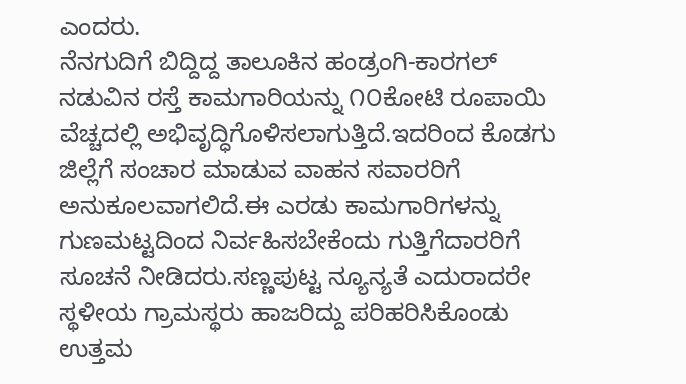ಎಂದರು.
ನೆನಗುದಿಗೆ ಬಿದ್ದಿದ್ದ ತಾಲೂಕಿನ ಹಂಡ್ರಂಗಿ-ಕಾರಗಲ್ ನಡುವಿನ ರಸ್ತೆ ಕಾಮಗಾರಿಯನ್ನು ೧೦ಕೋಟಿ ರೂಪಾಯಿ ವೆಚ್ಚದಲ್ಲಿ ಅಭಿವೃದ್ಧಿಗೊಳಿಸಲಾಗುತ್ತಿದೆ.ಇದರಿಂದ ಕೊಡಗು ಜಿಲ್ಲೆಗೆ ಸಂಚಾರ ಮಾಡುವ ವಾಹನ ಸವಾರರಿಗೆ ಅನುಕೂಲವಾಗಲಿದೆ.ಈ ಎರಡು ಕಾಮಗಾರಿಗಳನ್ನು ಗುಣಮಟ್ಟದಿಂದ ನಿರ್ವಹಿಸಬೇಕೆಂದು ಗುತ್ತಿಗೆದಾರರಿಗೆ ಸೂಚನೆ ನೀಡಿದರು.ಸಣ್ಣಪುಟ್ಟ ನ್ಯೂನ್ಯತೆ ಎದುರಾದರೇ ಸ್ಥಳೀಯ ಗ್ರಾಮಸ್ಥರು ಹಾಜರಿದ್ದು ಪರಿಹರಿಸಿಕೊಂಡು ಉತ್ತಮ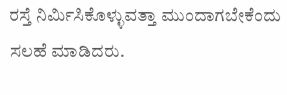ರಸ್ತೆ ನಿರ್ಮಿಸಿಕೊಳ್ಳುವತ್ತಾ ಮುಂದಾಗಬೇಕೆಂದು ಸಲಹೆ ಮಾಡಿದರು.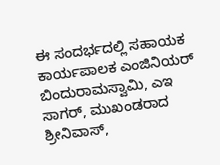ಈ ಸಂದರ್ಭದಲ್ಲಿ ಸಹಾಯಕ ಕಾರ್ಯಪಾಲಕ ಎಂಜಿನಿಯರ್ ಬಿಂದುರಾಮಸ್ವಾಮಿ, ಎಇ ಸಾಗರ್, ಮುಖಂಡರಾದ ಶ್ರೀನಿವಾಸ್,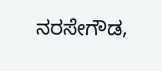ನರಸೇಗೌಡ,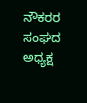ನೌಕರರ ಸಂಘದ ಅಧ್ಯಕ್ಷ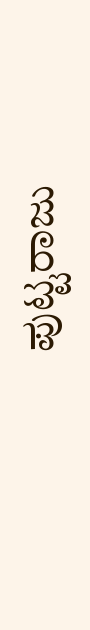ಪುಟ್ಟರಾಜು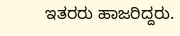ಇತರರು ಹಾಜರಿದ್ದರು.